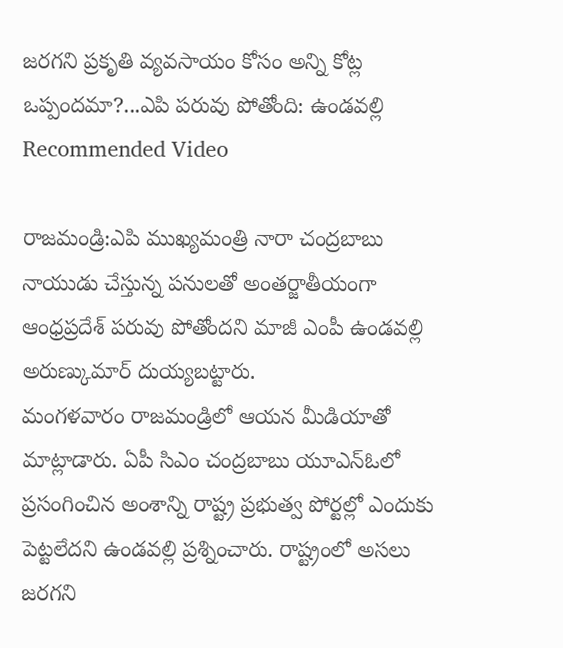జరగని ప్రకృతి వ్యవసాయం కోసం అన్ని కోట్ల ఒప్పందమా?...ఎపి పరువు పోతోంది: ఉండవల్లి
Recommended Video

రాజమండ్రి:ఎపి ముఖ్యమంత్రి నారా చంద్రబాబు నాయుడు చేస్తున్న పనులతో అంతర్జాతీయంగా ఆంధ్రప్రదేశ్ పరువు పోతోందని మాజీ ఎంపీ ఉండవల్లి అరుణ్కుమార్ దుయ్యబట్టారు.
మంగళవారం రాజమండ్రిలో ఆయన మీడియాతో మాట్లాడారు. ఏపీ సిఎం చంద్రబాబు యూఎన్ఓలో ప్రసంగించిన అంశాన్ని రాష్ట్ర ప్రభుత్వ పోర్టల్లో ఎందుకు పెట్టలేదని ఉండవల్లి ప్రశ్నించారు. రాష్ట్రంలో అసలు జరగని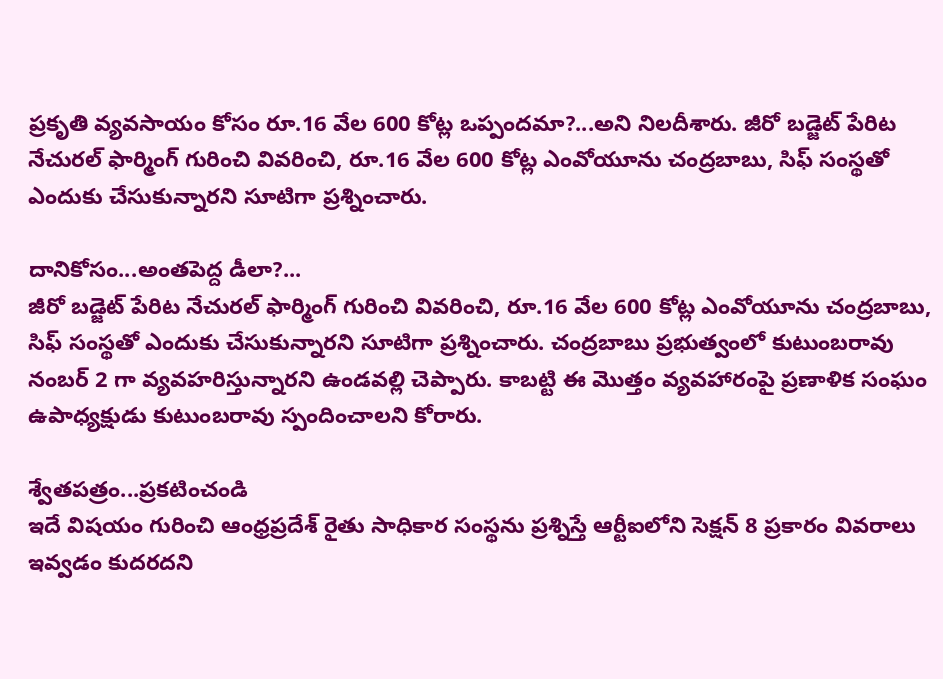ప్రకృతి వ్యవసాయం కోసం రూ.16 వేల 600 కోట్ల ఒప్పందమా?...అని నిలదీశారు. జీరో బడ్జెట్ పేరిట నేచురల్ ఫార్మింగ్ గురించి వివరించి, రూ.16 వేల 600 కోట్ల ఎంవోయూను చంద్రబాబు, సిఫ్ సంస్థతో ఎందుకు చేసుకున్నారని సూటిగా ప్రశ్నించారు.

దానికోసం...అంతపెద్ద డీలా?...
జీరో బడ్జెట్ పేరిట నేచురల్ ఫార్మింగ్ గురించి వివరించి, రూ.16 వేల 600 కోట్ల ఎంవోయూను చంద్రబాబు, సిఫ్ సంస్థతో ఎందుకు చేసుకున్నారని సూటిగా ప్రశ్నించారు. చంద్రబాబు ప్రభుత్వంలో కుటుంబరావు నంబర్ 2 గా వ్యవహరిస్తున్నారని ఉండవల్లి చెప్పారు. కాబట్టి ఈ మొత్తం వ్యవహారంపై ప్రణాళిక సంఘం ఉపాధ్యక్షుడు కుటుంబరావు స్పందించాలని కోరారు.

శ్వేతపత్రం...ప్రకటించండి
ఇదే విషయం గురించి ఆంధ్రప్రదేశ్ రైతు సాధికార సంస్థను ప్రశ్నిస్తే ఆర్టీఐలోని సెక్షన్ 8 ప్రకారం వివరాలు ఇవ్వడం కుదరదని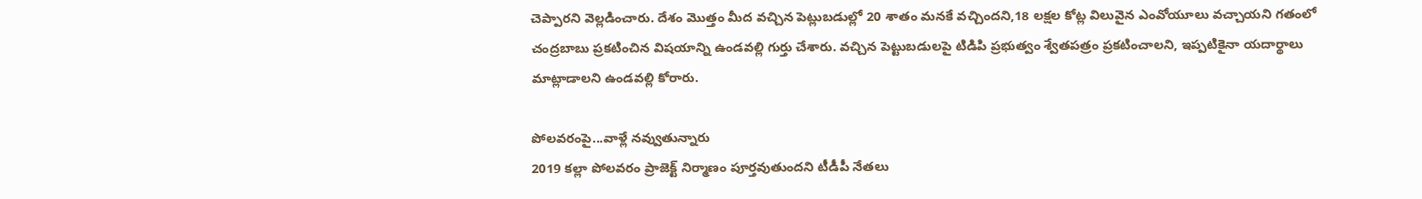చెప్పారని వెల్లడించారు. దేశం మొత్తం మీద వచ్చిన పెట్లుబడుల్లో 20 శాతం మనకే వచ్చిందని,18 లక్షల కోట్ల విలువైన ఎంవోయూలు వచ్చాయని గతంలో చంద్రబాబు ప్రకటించిన విషయాన్ని ఉండవల్లి గుర్తు చేశారు. వచ్చిన పెట్టుబడులపై టిడిపి ప్రభుత్వం శ్వేతపత్రం ప్రకటించాలని, ఇప్పటికైనా యదార్థాలు మాట్లాడాలని ఉండవల్లి కోరారు.

పోలవరంపై...వాళ్లే నవ్వుతున్నారు
2019 కల్లా పోలవరం ప్రాజెక్ట్ నిర్మాణం పూర్తవుతుందని టీడీపీ నేతలు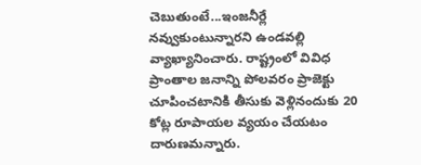చెబుతుంటే...ఇంజనీర్లే నవ్వుకుంటున్నారని ఉండవల్లి వ్యాఖ్యానించారు. రాష్ట్రంలో వివిధ ప్రాంతాల జనాన్ని పోలవరం ప్రాజెక్టు చూపించటానికి తీసుకు వెళ్లినందుకు 20 కోట్ల రూపాయల వ్యయం చేయటం దారుణమన్నారు.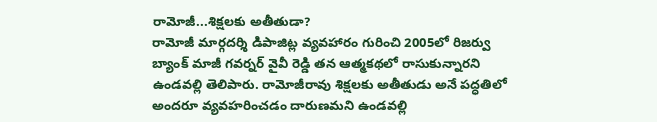రామోజీ...శిక్షలకు అతీతుడా?
రామోజీ మార్గదర్శి డిపాజిట్ల వ్యవహారం గురించి 2005లో రిజర్వు బ్యాంక్ మాజీ గవర్నర్ వైవీ రెడ్డి తన ఆత్మకథలో రాసుకున్నారని ఉండవల్లి తెలిపారు. రామోజీరావు శిక్షలకు అతీతుడు అనే పద్ధతిలో అందరూ వ్యవహరించడం దారుణమని ఉండవల్లి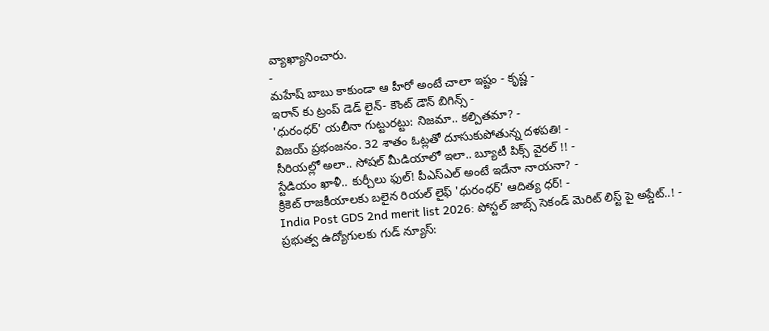వ్యాఖ్యానించారు.
-
మహేష్ బాబు కాకుండా ఆ హీరో అంటే చాలా ఇష్టం - కృష్ణ -
ఇరాన్ కు ట్రంప్ డెడ్ లైన్- కౌంట్ డౌన్ బిగిన్స్ -
'ధురంధర్' యలీనా గుట్టురట్టు: నిజమా.. కల్పితమా? -
విజయ్ ప్రభంజనం. 32 శాతం ఓట్లతో దూసుకుపోతున్న దళపతి! -
సీరియల్లో అలా.. సోషల్ మీడియాలో ఇలా.. బ్యూటీ పిక్స్ వైరల్ !! -
స్టేడియం ఖాళీ.. కుర్చీలు ఫుల్! పీఎస్ఎల్ అంటే ఇదేనా నాయనా? -
క్రికెట్ రాజకీయాలకు బలైన రియల్ లైఫ్ 'ధురంధర్' ఆదిత్య ధర్! -
India Post GDS 2nd merit list 2026: పోస్టల్ జాబ్స్ సెకండ్ మెరిట్ లిస్ట్ పై అప్డేట్..! -
ప్రభుత్వ ఉద్యోగులకు గుడ్ న్యూస్: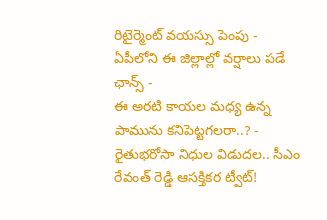రిటైర్మెంట్ వయస్సు పెంపు -
ఏపీలోని ఈ జిల్లాల్లో వర్షాలు పడే ఛాన్స్ -
ఈ అరటి కాయల మధ్య ఉన్న పామును కనిపెట్టగలరా..? -
రైతుభరోసా నిధుల విడుదల.. సీఎం రేవంత్ రెడ్డి ఆసక్తికర ట్వీట్!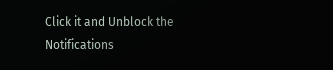Click it and Unblock the Notifications